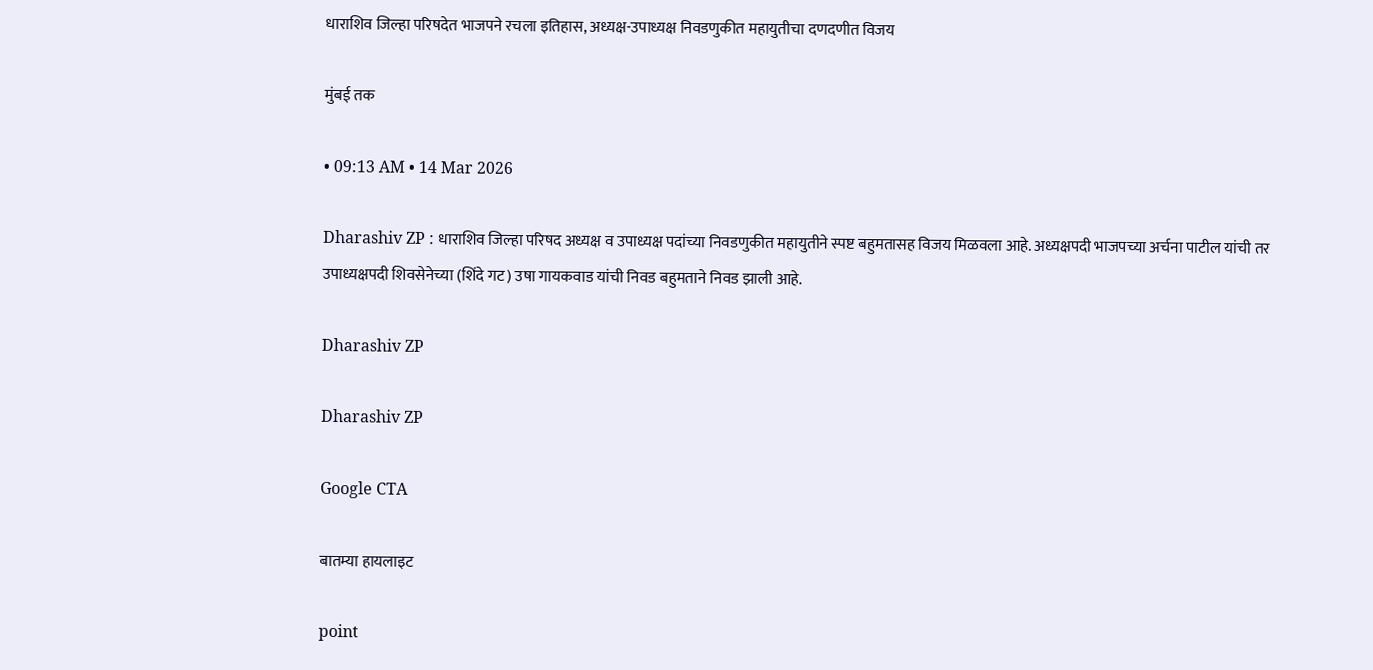धाराशिव जिल्हा परिषदेत भाजपने रचला इतिहास, अध्यक्ष-उपाध्यक्ष निवडणुकीत महायुतीचा दणदणीत विजय

मुंबई तक

• 09:13 AM • 14 Mar 2026

Dharashiv ZP : धाराशिव जिल्हा परिषद अध्यक्ष व उपाध्यक्ष पदांच्या निवडणुकीत महायुतीने स्पष्ट बहुमतासह विजय मिळवला आहे. अध्यक्षपदी भाजपच्या अर्चना पाटील यांची तर उपाध्यक्षपदी शिवसेनेच्या (शिंदे गट) उषा गायकवाड यांची निवड बहुमताने निवड झाली आहे.

Dharashiv ZP

Dharashiv ZP

Google CTA

बातम्या हायलाइट

point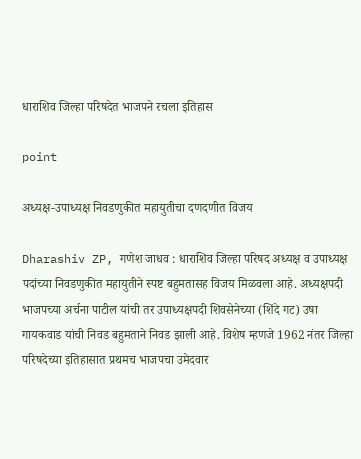धाराशिव जिल्हा परिषदेत भाजपने रचला इतिहास

point

अध्यक्ष-उपाध्यक्ष निवडणुकीत महायुतीचा दणदणीत विजय

Dharashiv ZP, गणेश जाधव : धाराशिव जिल्हा परिषद अध्यक्ष व उपाध्यक्ष पदांच्या निवडणुकीत महायुतीने स्पष्ट बहुमतासह विजय मिळवला आहे. अध्यक्षपदी भाजपच्या अर्चना पाटील यांची तर उपाध्यक्षपदी शिवसेनेच्या (शिंदे गट) उषा गायकवाड यांची निवड बहुमताने निवड झाली आहे. विशेष म्हणजे 1962 नंतर जिल्हा परिषदेच्या इतिहासात प्रथमच भाजपचा उमेदवार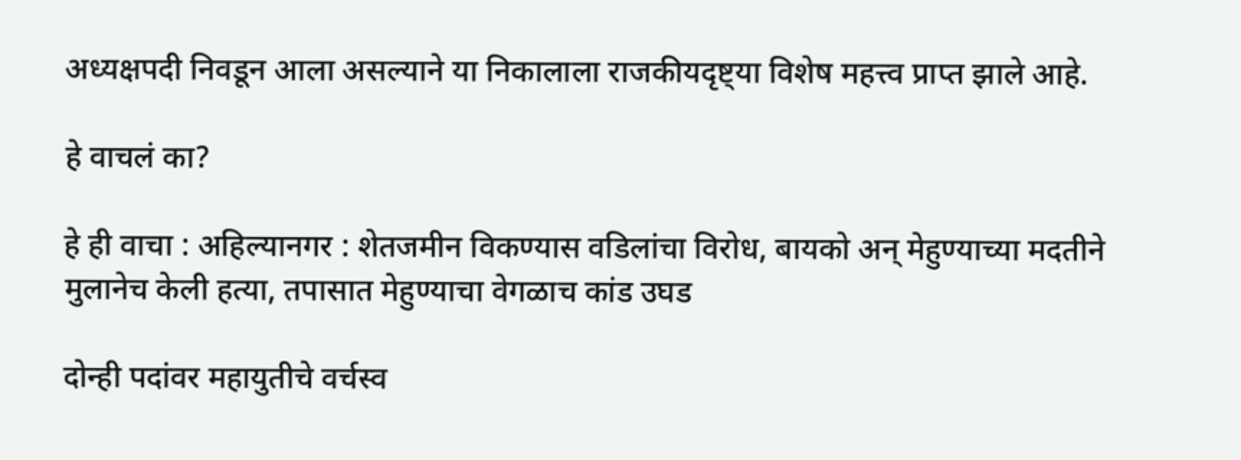अध्यक्षपदी निवडून आला असल्याने या निकालाला राजकीयदृष्ट्या विशेष महत्त्व प्राप्त झाले आहे.

हे वाचलं का?

हे ही वाचा : अहिल्यानगर : शेतजमीन विकण्यास वडिलांचा विरोध, बायको अन् मेहुण्याच्या मदतीने मुलानेच केली हत्या, तपासात मेहुण्याचा वेगळाच कांड उघड

दोन्ही पदांवर महायुतीचे वर्चस्व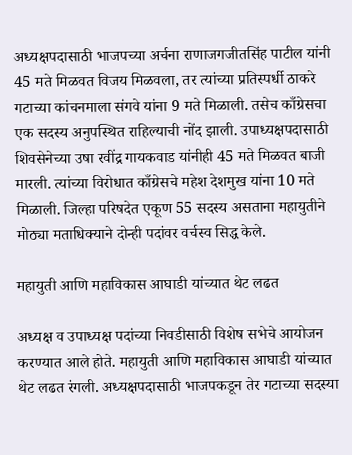अध्यक्षपदासाठी भाजपच्या अर्चना राणाजगजीतसिंह पाटील यांनी 45 मते मिळवत विजय मिळवला, तर त्यांच्या प्रतिस्पर्धी ठाकरे गटाच्या कांचनमाला संगवे यांना 9 मते मिळाली. तसेच काँग्रेसचा एक सदस्य अनुपस्थित राहिल्याची नोंद झाली. उपाध्यक्षपदासाठी शिवसेनेच्या उषा रवींद्र गायकवाड यांनीही 45 मते मिळवत बाजी मारली. त्यांच्या विरोधात काँग्रेसचे महेश देशमुख यांना 10 मते मिळाली. जिल्हा परिषदेत एकूण 55 सदस्य असताना महायुतीने मोठ्या मताधिक्याने दोन्ही पदांवर वर्चस्व सिद्ध केले.

महायुती आणि महाविकास आघाडी यांच्यात थेट लढत

अध्यक्ष व उपाध्यक्ष पदांच्या निवडीसाठी विशेष सभेचे आयोजन करण्यात आले होते. महायुती आणि महाविकास आघाडी यांच्यात थेट लढत रंगली. अध्यक्षपदासाठी भाजपकडून तेर गटाच्या सदस्या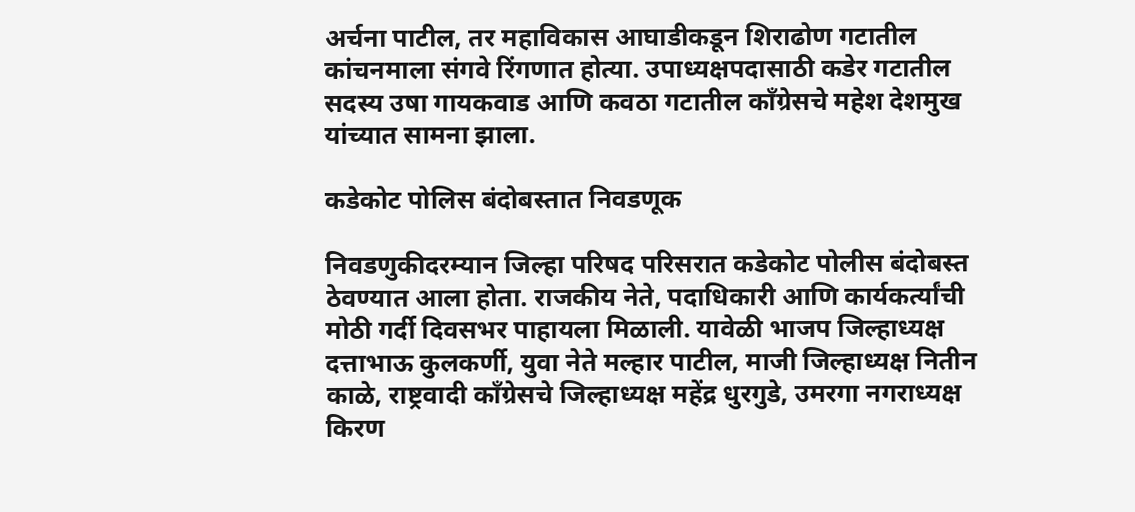अर्चना पाटील, तर महाविकास आघाडीकडून शिराढोण गटातील कांचनमाला संगवे रिंगणात होत्या. उपाध्यक्षपदासाठी कडेर गटातील सदस्य उषा गायकवाड आणि कवठा गटातील काँग्रेसचे महेश देशमुख यांच्यात सामना झाला.

कडेकोट पोलिस बंदोबस्तात निवडणूक

निवडणुकीदरम्यान जिल्हा परिषद परिसरात कडेकोट पोलीस बंदोबस्त ठेवण्यात आला होता. राजकीय नेते, पदाधिकारी आणि कार्यकर्त्यांची मोठी गर्दी दिवसभर पाहायला मिळाली. यावेळी भाजप जिल्हाध्यक्ष दत्ताभाऊ कुलकर्णी, युवा नेते मल्हार पाटील, माजी जिल्हाध्यक्ष नितीन काळे, राष्ट्रवादी काँग्रेसचे जिल्हाध्यक्ष महेंद्र धुरगुडे, उमरगा नगराध्यक्ष किरण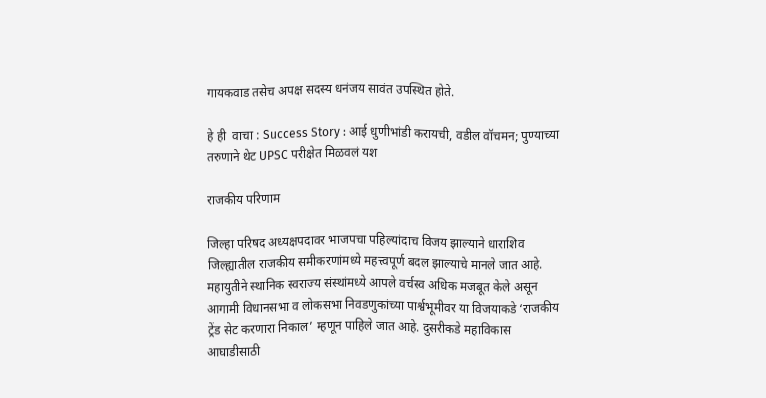गायकवाड तसेच अपक्ष सदस्य धनंजय सावंत उपस्थित होते.

हे ही  वाचा : Success Story : आई धुणीभांडी करायची, वडील वॉचमन; पुण्याच्या तरुणाने थेट UPSC परीक्षेत मिळवलं यश

राजकीय परिणाम

जिल्हा परिषद अध्यक्षपदावर भाजपचा पहिल्यांदाच विजय झाल्याने धाराशिव जिल्ह्यातील राजकीय समीकरणांमध्ये महत्त्वपूर्ण बदल झाल्याचे मानले जात आहे. महायुतीने स्थानिक स्वराज्य संस्थांमध्ये आपले वर्चस्व अधिक मजबूत केले असून आगामी विधानसभा व लोकसभा निवडणुकांच्या पार्श्वभूमीवर या विजयाकडे ‘राजकीय ट्रेंड सेट करणारा निकाल’ म्हणून पाहिले जात आहे. दुसरीकडे महाविकास आघाडीसाठी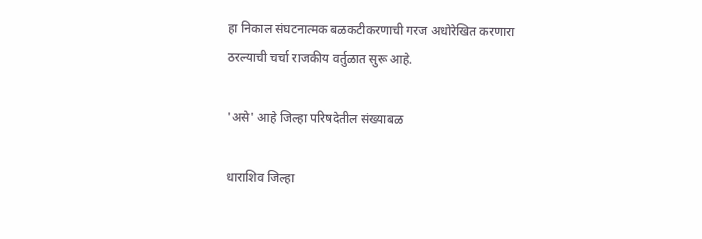हा निकाल संघटनात्मक बळकटीकरणाची गरज अधोरेखित करणारा ठरल्याची चर्चा राजकीय वर्तुळात सुरू आहे.

'असे' आहे जिल्हा परिषदेतील संख्याबळ

धाराशिव जिल्हा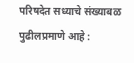परिषदेत सध्याचे संख्याबळ पुढीलप्रमाणे आहे :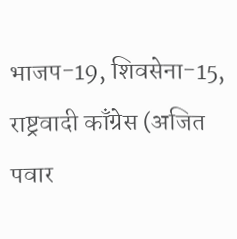भाजप-19, शिवसेना-15, राष्ट्रवादी काँग्रेस (अजित पवार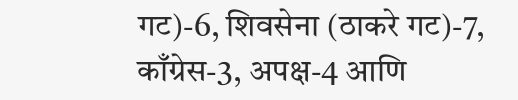गट)-6, शिवसेना (ठाकरे गट)-7, काँग्रेस-3, अपक्ष-4 आणि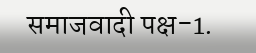समाजवादी पक्ष-1.